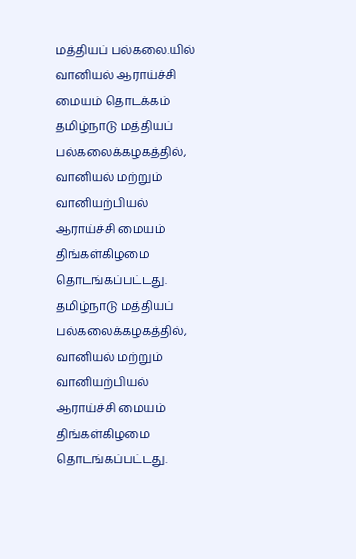மத்தியப் பல்கலை.யில் வானியல் ஆராய்ச்சி மையம் தொடக்கம்
தமிழ்நாடு மத்தியப் பல்கலைக்கழகத்தில், வானியல் மற்றும் வானியற்பியல் ஆராய்ச்சி மையம் திங்கள்கிழமை தொடங்கப்பட்டது.
தமிழ்நாடு மத்தியப் பல்கலைக்கழகத்தில், வானியல் மற்றும் வானியற்பியல் ஆராய்ச்சி மையம் திங்கள்கிழமை தொடங்கப்பட்டது.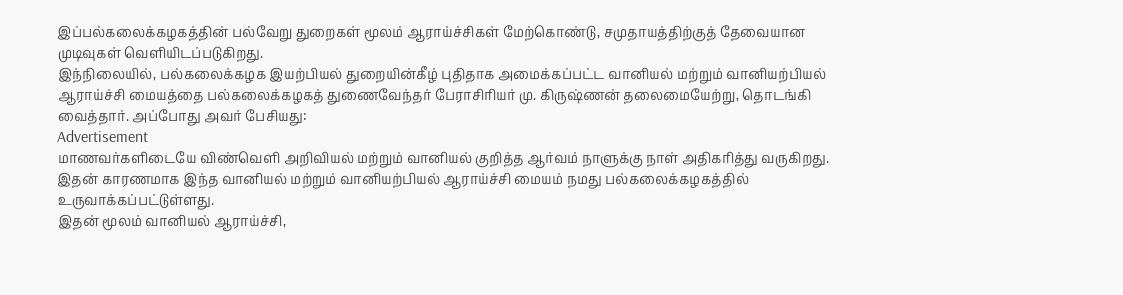இப்பல்கலைக்கழகத்தின் பல்வேறு துறைகள் மூலம் ஆராய்ச்சிகள் மேற்கொண்டு, சமுதாயத்திற்குத் தேவையான முடிவுகள் வெளியிடப்படுகிறது.
இந்நிலையில், பல்கலைக்கழக இயற்பியல் துறையின்கீழ் புதிதாக அமைக்கப்பட்ட வானியல் மற்றும் வானியற்பியல் ஆராய்ச்சி மையத்தை பல்கலைக்கழகத் துணைவேந்தர் பேராசிரியர் மு. கிருஷ்ணன் தலைமையேற்று, தொடங்கி வைத்தார். அப்போது அவர் பேசியது:
Advertisement
மாணவர்களிடையே விண்வெளி அறிவியல் மற்றும் வானியல் குறித்த ஆர்வம் நாளுக்கு நாள் அதிகரித்து வருகிறது. இதன் காரணமாக இந்த வானியல் மற்றும் வானியற்பியல் ஆராய்ச்சி மையம் நமது பல்கலைக்கழகத்தில் உருவாக்கப்பட்டுள்ளது.
இதன் மூலம் வானியல் ஆராய்ச்சி,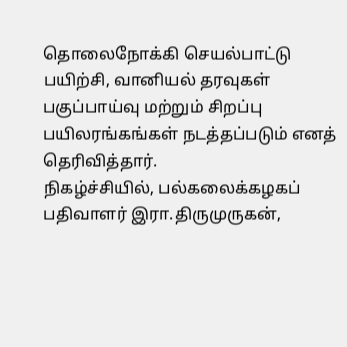தொலைநோக்கி செயல்பாட்டு பயிற்சி, வானியல் தரவுகள் பகுப்பாய்வு மற்றும் சிறப்பு பயிலரங்கங்கள் நடத்தப்படும் எனத் தெரிவித்தார்.
நிகழ்ச்சியில், பல்கலைக்கழகப் பதிவாளர் இரா.திருமுருகன்,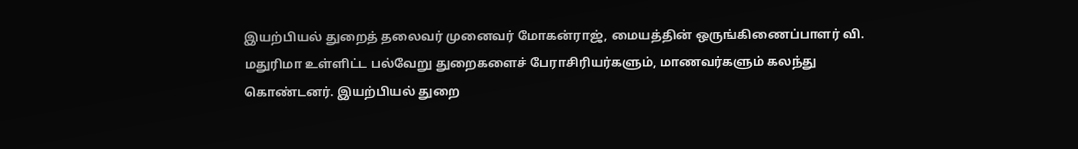இயற்பியல் துறைத் தலைவர் முனைவர் மோகன்ராஜ், மையத்தின் ஒருங்கிணைப்பாளர் வி. மதுரிமா உள்ளிட்ட பல்வேறு துறைகளைச் பேராசிரியர்களும், மாணவர்களும் கலந்து கொண்டனர். இயற்பியல் துறை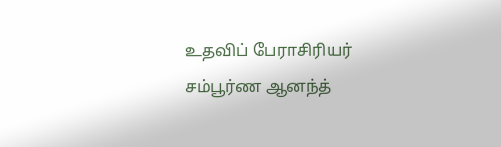உதவிப் பேராசிரியர் சம்பூர்ண ஆனந்த்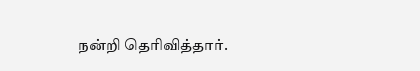நன்றி தெரிவித்தார்.